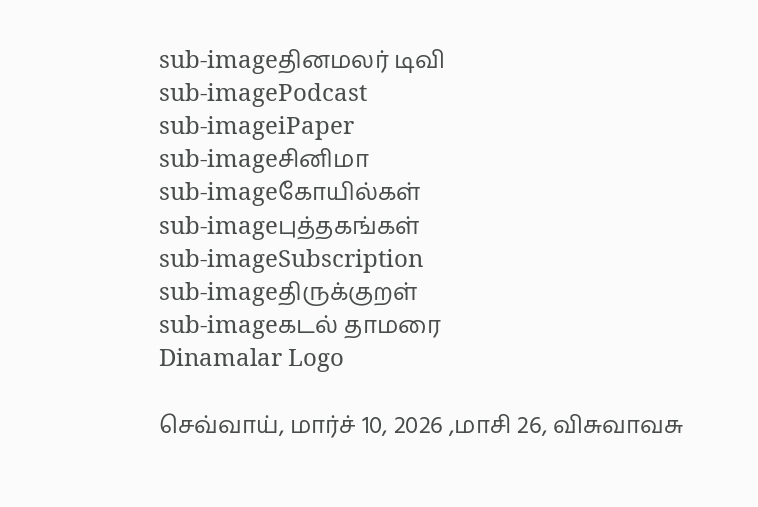sub-imageதினமலர் டிவி
sub-imagePodcast
sub-imageiPaper
sub-imageசினிமா
sub-imageகோயில்கள்
sub-imageபுத்தகங்கள்
sub-imageSubscription
sub-imageதிருக்குறள்
sub-imageகடல் தாமரை
Dinamalar Logo

செவ்வாய், மார்ச் 10, 2026 ,மாசி 26, விசுவாவசு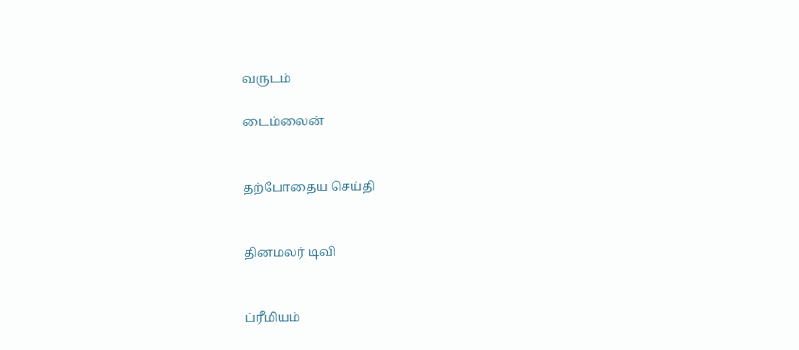வருடம்

டைம்லைன்


தற்போதைய செய்தி


தினமலர் டிவி


ப்ரீமியம்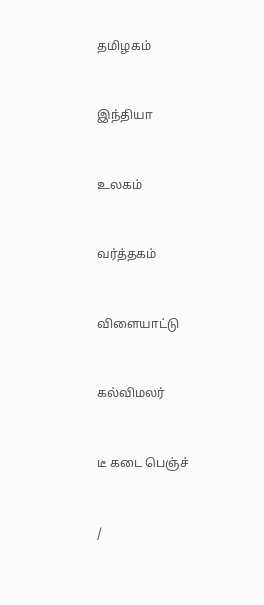தமிழகம்


இந்தியா


உலகம்


வர்த்தகம்


விளையாட்டு


கல்விமலர்


டீ கடை பெஞ்ச்


/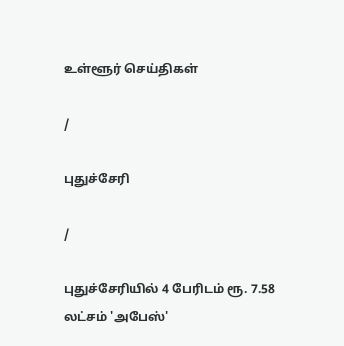உள்ளூர் செய்திகள்

/

புதுச்சேரி

/

புதுச்சேரியில் 4 பேரிடம் ரூ. 7.58 லட்சம் 'அபேஸ்'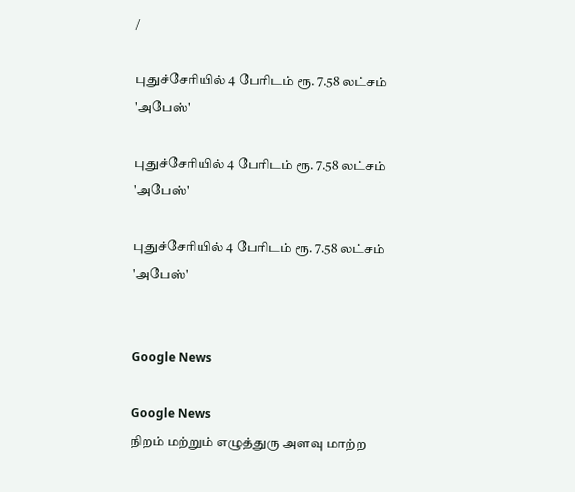/

புதுச்சேரியில் 4 பேரிடம் ரூ. 7.58 லட்சம் 'அபேஸ்'

புதுச்சேரியில் 4 பேரிடம் ரூ. 7.58 லட்சம் 'அபேஸ்'

புதுச்சேரியில் 4 பேரிடம் ரூ. 7.58 லட்சம் 'அபேஸ்'


Google News

Google News
நிறம் மற்றும் எழுத்துரு அளவு மாற்ற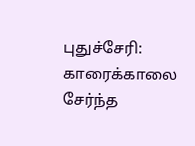புதுச்சேரி: காரைக்காலை சேர்ந்த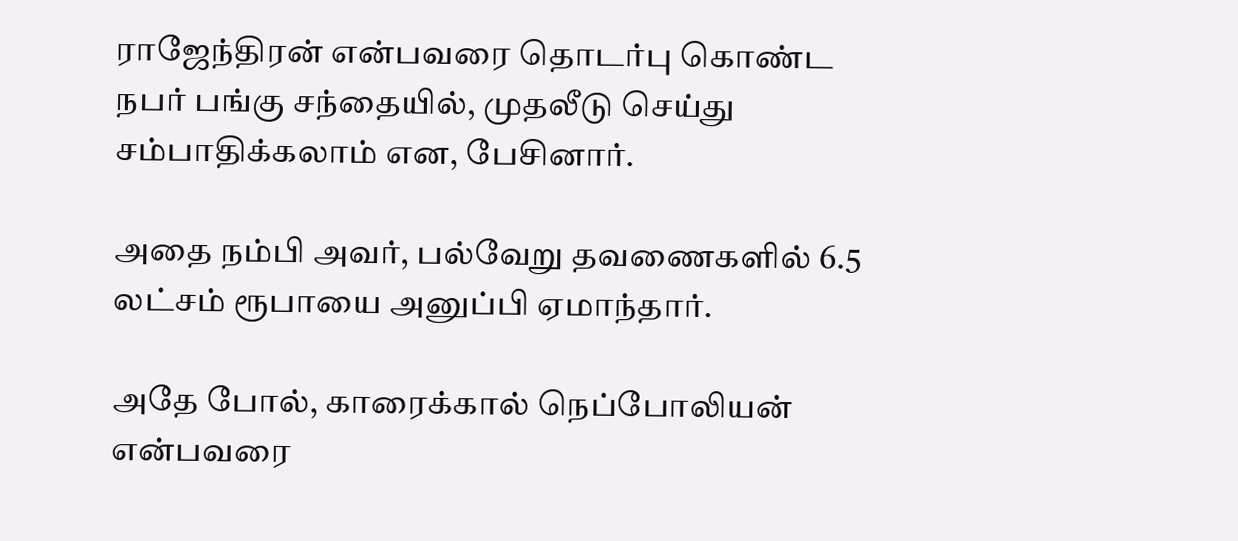ராஜேந்திரன் என்பவரை தொடர்பு கொண்ட நபர் பங்கு சந்தையில், முதலீடு செய்து சம்பாதிக்கலாம் என, பேசினார்.

அதை நம்பி அவர், பல்வேறு தவணைகளில் 6.5 லட்சம் ரூபாயை அனுப்பி ஏமாந்தார்.

அதே போல், காரைக்கால் நெப்போலியன் என்பவரை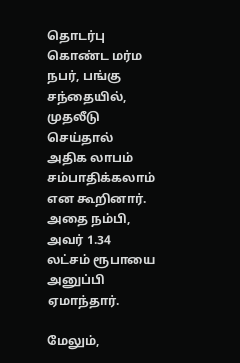தொடர்பு கொண்ட மர்ம நபர், பங்கு சந்தையில், முதலீடு செய்தால் அதிக லாபம் சம்பாதிக்கலாம் என கூறினார். அதை நம்பி, அவர் 1.34 லட்சம் ரூபாயை அனுப்பி ஏமாந்தார்.

மேலும்,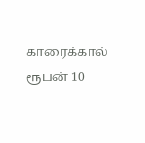காரைக்கால் ரூபன் 10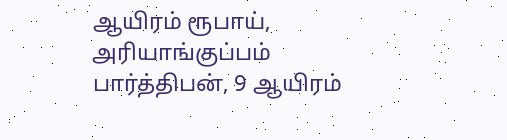ஆயிரம் ரூபாய், அரியாங்குப்பம் பார்த்திபன், 9 ஆயிரம்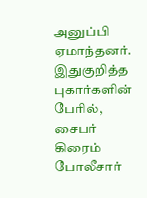அனுப்பி ஏமாந்தனர். இதுகுறித்த புகார்களின் பேரில், சைபர் கிரைம் போலீசார்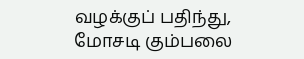வழக்குப் பதிந்து, மோசடி கும்பலை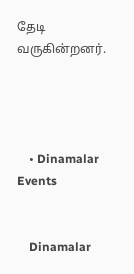தேடி வருகின்றனர்.




    • Dinamalar Events


    Dinamalar